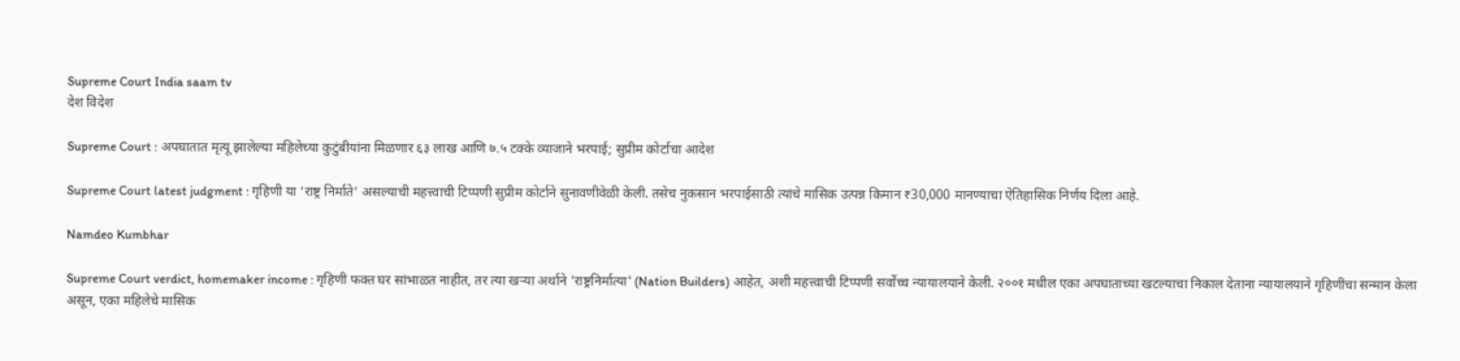Supreme Court India saam tv
देश विदेश

Supreme Court : अपघातात मृत्यू झालेल्या महिलेच्या कुटुंबीयांना मिळणार ६३ लाख आणि ७.५ टक्के व्याजाने भरपाई; सुप्रीम कोर्टाचा आदेश

Supreme Court latest judgment : गृहिणी या ‘राष्ट्र निर्माते’ असल्याची महत्त्वाची टिप्पणी सुप्रीम कोर्टाने सुनावणीवेळी केली. तसेच नुकसान भरपाईसाठी त्यांचे मासिक उत्पन्न किमान ₹30,000 मानण्याचा ऐतिहासिक निर्णय दिला आहे.

Namdeo Kumbhar

Supreme Court verdict, homemaker income : गृहिणी फक्त घर सांभाळत नाहीत, तर त्या खऱ्या अर्थाने 'राष्ट्रनिर्मात्या' (Nation Builders) आहेत, अशी महत्त्वाची टिप्पणी सर्वोच्च न्यायालयाने केली. २००१ मधील एका अपघाताच्या खटल्याचा निकाल देताना न्यायालयाने गृहिणींचा सन्मान केला असून, एका महिलेचे मासिक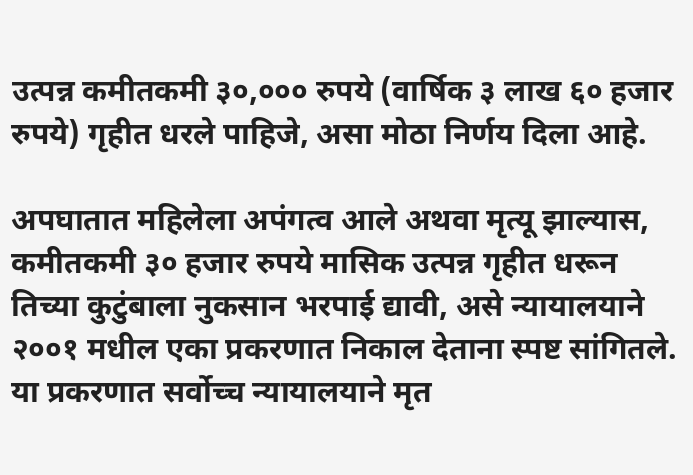उत्पन्न कमीतकमी ३०,००० रुपये (वार्षिक ३ लाख ६० हजार रुपये) गृहीत धरले पाहिजे, असा मोठा निर्णय दिला आहे.

अपघातात महिलेला अपंगत्व आले अथवा मृत्यू झाल्यास, कमीतकमी ३० हजार रुपये मासिक उत्पन्न गृहीत धरून तिच्या कुटुंबाला नुकसान भरपाई द्यावी, असे न्यायालयाने २००१ मधील एका प्रकरणात निकाल देताना स्पष्ट सांगितले. या प्रकरणात सर्वोच्च न्यायालयाने मृत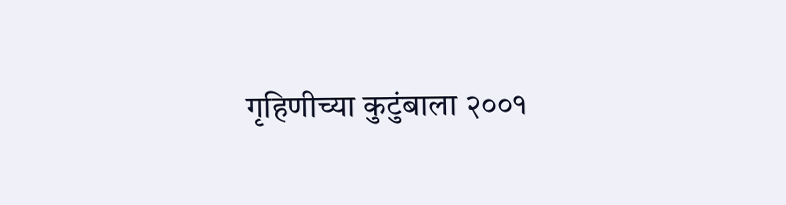गृहिणीच्या कुटुंबाला २००१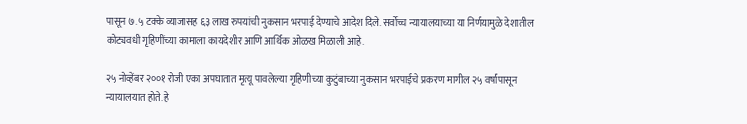पासून ७.५ टक्के व्याजासह ६३ लाख रुपयांची नुकसान भरपाई देण्याचे आदेश दिले. सर्वोच्च न्यायालयाच्या या निर्णयामुळे देशातील कोट्यवधी गृहिणींच्या कामाला कायदेशीर आणि आर्थिक ओळख मिळाली आहे.

२५ नोव्हेंबर २००१ रोजी एका अपघातात मृत्यू पावलेल्या गृहिणीच्या कुटुंबाच्या नुकसान भरपाईचे प्रकरण मागील २५ वर्षांपासून न्यायालयात होते. हे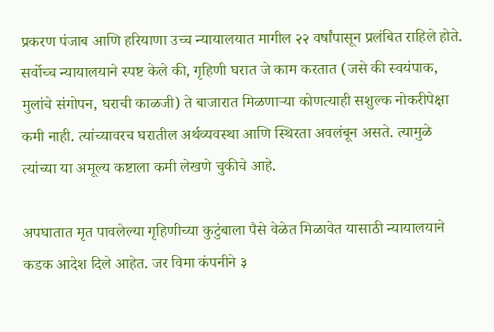प्रकरण पंजाब आणि हरियाणा उच्च न्यायालयात मागील २२ वर्षांपासून प्रलंबित राहिले होते. सर्वोच्च न्यायालयाने स्पष्ट केले की, गृहिणी घरात जे काम करतात (जसे की स्वयंपाक, मुलांचे संगोपन, घराची काळजी) ते बाजारात मिळणाऱ्या कोणत्याही सशुल्क नोकरीपेक्षा कमी नाही. त्यांच्यावरच घरातील अर्थव्यवस्था आणि स्थिरता अवलंबून असते. त्यामुळे त्यांच्या या अमूल्य कष्टाला कमी लेखणे चुकीचे आहे.

अपघातात मृत पावलेल्या गृहिणीच्या कुटुंबाला पैसे वेळेत मिळावेत यासाठी न्यायालयाने कडक आदेश दिले आहेत. जर विमा कंपनीने ३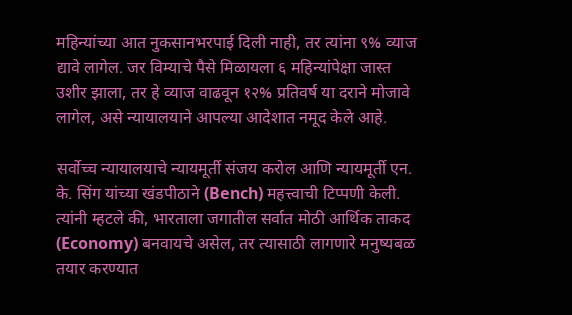महिन्यांच्या आत नुकसानभरपाई दिली नाही, तर त्यांना ९% व्याज द्यावे लागेल. जर विम्याचे पैसे मिळायला ६ महिन्यांपेक्षा जास्त उशीर झाला, तर हे व्याज वाढवून १२% प्रतिवर्ष या दराने मोजावे लागेल, असे न्यायालयाने आपल्या आदेशात नमूद केले आहे.

सर्वोच्च न्यायालयाचे न्यायमूर्ती संजय करोल आणि न्यायमूर्ती एन. के. सिंग यांच्या खंडपीठाने (Bench) महत्त्वाची टिप्पणी केली. त्यांनी म्हटले की, भारताला जगातील सर्वात मोठी आर्थिक ताकद (Economy) बनवायचे असेल, तर त्यासाठी लागणारे मनुष्यबळ तयार करण्यात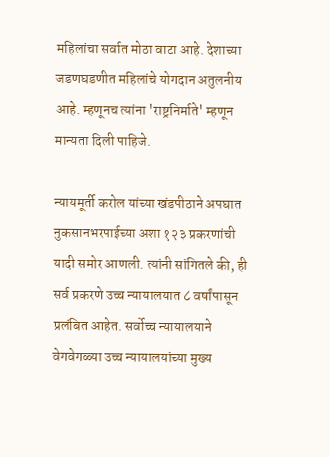महिलांचा सर्वात मोठा वाटा आहे. देशाच्या जडणघडणीत महिलांचे योगदान अतुलनीय आहे. म्हणूनच त्यांना 'राष्ट्रनिर्माते' म्हणून मान्यता दिली पाहिजे.

न्यायमूर्ती करोल यांच्या खंडपीठाने अपघात नुकसानभरपाईच्या अशा १२३ प्रकरणांची यादी समोर आणली. त्यांनी सांगितले की, ही सर्व प्रकरणे उच्च न्यायालयात ८ वर्षांपासून प्रलंबित आहेत. सर्वोच्च न्यायालयाने वेगवेगळ्या उच्च न्यायालयांच्या मुख्य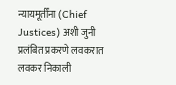न्यायमूर्तींना (Chief Justices) अशी जुनी प्रलंबित प्रकरणे लवकरात लवकर निकाली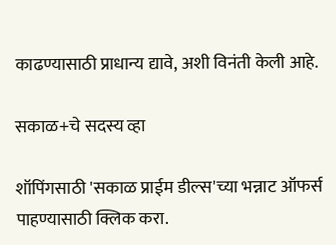काढण्यासाठी प्राधान्य द्यावे, अशी विनंती केली आहे.

सकाळ+चे सदस्य व्हा

शॉपिंगसाठी 'सकाळ प्राईम डील्स'च्या भन्नाट ऑफर्स पाहण्यासाठी क्लिक करा.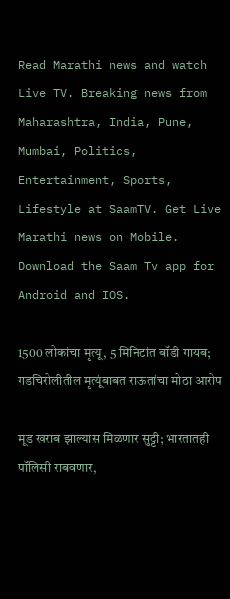Read Marathi news and watch Live TV. Breaking news from Maharashtra, India, Pune, Mumbai, Politics, Entertainment, Sports, Lifestyle at SaamTV. Get Live Marathi news on Mobile. Download the Saam Tv app for Android and IOS.

1500 लोकांचा मृत्यू, 5 मिनिटांत बॉडी गायब; गडचिरोलीतील मृत्यूंबाबत राऊतांचा मोठा आरोप

मूड खराब झाल्यास मिळणार सुट्टी; भारतातही पॉलिसी राबवणार,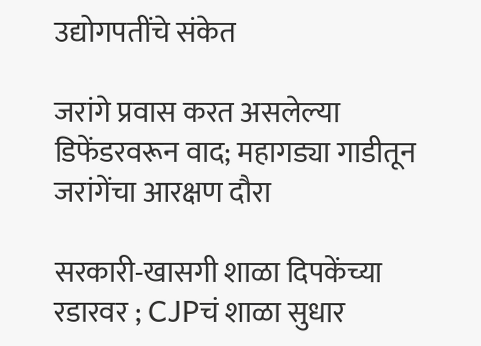उद्योगपतींचे संकेत

जरांगे प्रवास करत असलेल्या डिफेंडरवरून वाद; महागड्या गाडीतून जरांगेंचा आरक्षण दौरा

सरकारी-खासगी शाळा दिपकेंच्या रडारवर ; CJPचं शाळा सुधार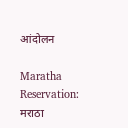आंदोलन

Maratha Reservation: मराठा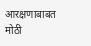आरक्षणाबाबत मोठी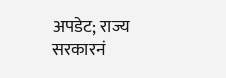अपडेट; राज्य सरकारनं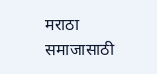मराठा समाजासाठी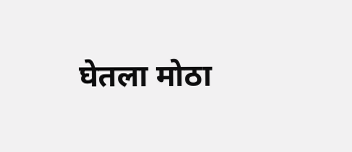घेतला मोठा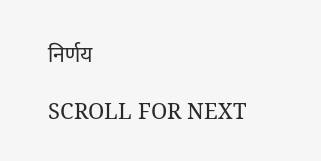निर्णय

SCROLL FOR NEXT